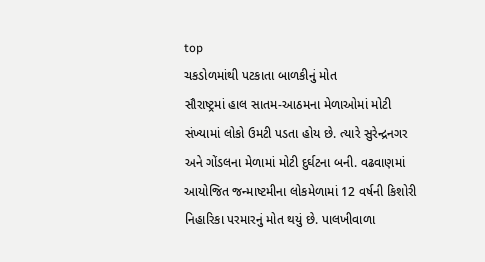top
ચકડોળમાંથી પટકાતા બાળકીનું મોત
સૌરાષ્ટ્રમાં હાલ સાતમ-આઠમના મેળાઓમાં મોટી સંખ્યામાં લોકો ઉમટી પડતા હોય છે. ત્યારે સુરેન્દ્રનગર અને ગોંડલના મેળામાં મોટી દુર્ઘટના બની. વઢવાણમાં આયોજિત જન્માષ્ટમીના લોકમેળામાં 12 વર્ષની કિશોરી નિહારિકા પરમારનું મોત થયું છે. પાલખીવાળા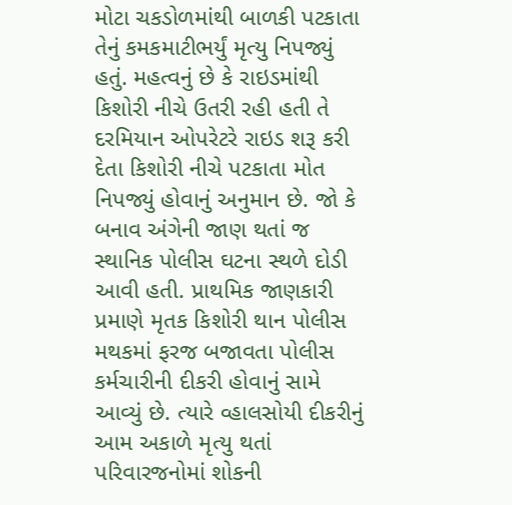મોટા ચકડોળમાંથી બાળકી પટકાતા તેનું કમકમાટીભર્યું મૃત્યુ નિપજ્યું હતું. મહત્વનું છે કે રાઇડમાંથી કિશોરી નીચે ઉતરી રહી હતી તે દરમિયાન ઓપરેટરે રાઇડ શરૂ કરી દેતા કિશોરી નીચે પટકાતા મોત નિપજ્યું હોવાનું અનુમાન છે. જો કે બનાવ અંગેની જાણ થતાં જ સ્થાનિક પોલીસ ઘટના સ્થળે દોડી આવી હતી. પ્રાથમિક જાણકારી પ્રમાણે મૃતક કિશોરી થાન પોલીસ મથકમાં ફરજ બજાવતા પોલીસ કર્મચારીની દીકરી હોવાનું સામે આવ્યું છે. ત્યારે વ્હાલસોયી દીકરીનું આમ અકાળે મૃત્યુ થતાં પરિવારજનોમાં શોકની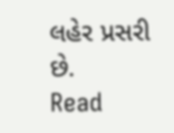લહેર પ્રસરી છે.
Read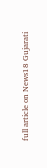full article on News18 Gujarati